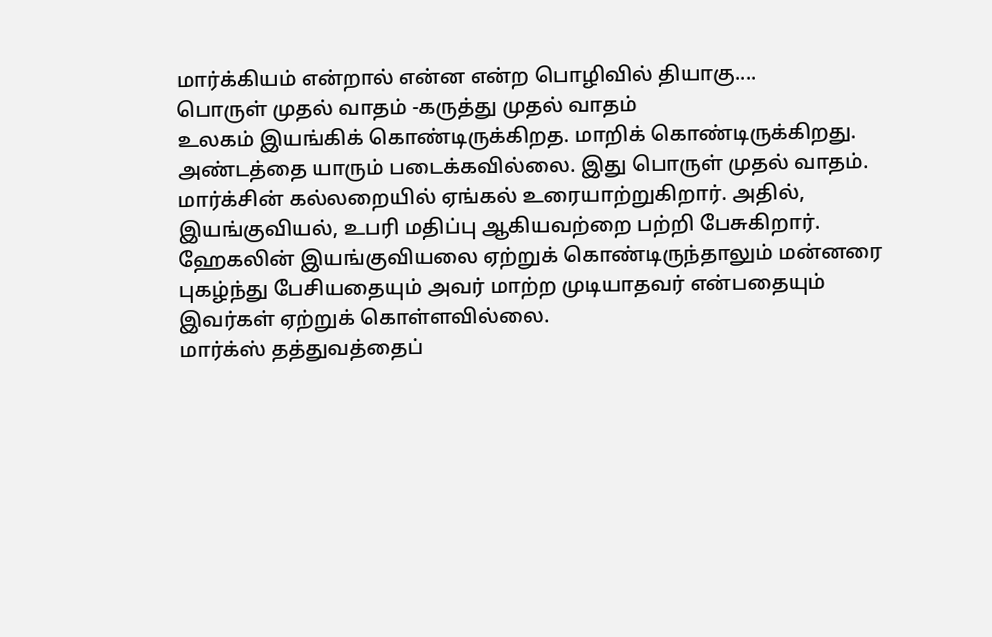மார்க்கியம் என்றால் என்ன என்ற பொழிவில் தியாகு....
பொருள் முதல் வாதம் -கருத்து முதல் வாதம்
உலகம் இயங்கிக் கொண்டிருக்கிறத. மாறிக் கொண்டிருக்கிறது. அண்டத்தை யாரும் படைக்கவில்லை. இது பொருள் முதல் வாதம்.
மார்க்சின் கல்லறையில் ஏங்கல் உரையாற்றுகிறார். அதில், இயங்குவியல், உபரி மதிப்பு ஆகியவற்றை பற்றி பேசுகிறார்.
ஹேகலின் இயங்குவியலை ஏற்றுக் கொண்டிருந்தாலும் மன்னரை புகழ்ந்து பேசியதையும் அவர் மாற்ற முடியாதவர் என்பதையும் இவர்கள் ஏற்றுக் கொள்ளவில்லை.
மார்க்ஸ் தத்துவத்தைப்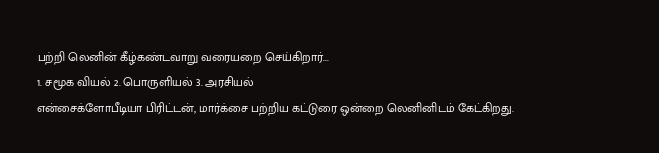பற்றி லெனின் கீழ்கண்டவாறு வரையறை செய்கிறார்...
1. சமூக வியல் 2. பொருளியல் 3. அரசியல்
என்சைக்ளோபீடியா பிரிட்டன், மார்க்சை பற்றிய கட்டுரை ஒன்றை லெனினிடம் கேட்கிறது.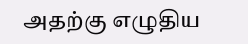அதற்கு எழுதிய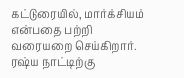கட்டுரையில், மார்க்சியம் என்பதை பற்றி வரையறை செய்கிறார். ரஷ்ய நாட்டிற்கு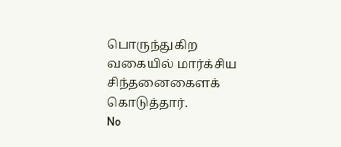பொருந்துகிற வகையில் மார்க்சிய சிந்தனைகைளக் கொடுத்தார்.
No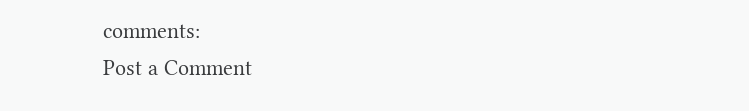comments:
Post a Comment